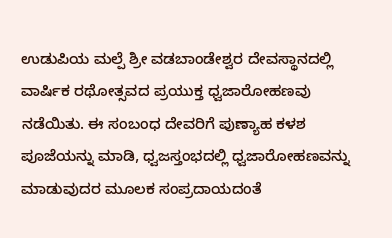ಉಡುಪಿಯ ಮಲ್ಪೆ ಶ್ರೀ ವಡಬಾಂಡೇಶ್ವರ ದೇವಸ್ಥಾನದಲ್ಲಿ ವಾರ್ಷಿಕ ರಥೋತ್ಸವದ ಪ್ರಯುಕ್ತ ಧ್ವಜಾರೋಹಣವು ನಡೆಯಿತು. ಈ ಸಂಬಂಧ ದೇವರಿಗೆ ಪುಣ್ಯಾಹ ಕಳಶ ಪೂಜೆಯನ್ನು ಮಾಡಿ, ಧ್ವಜಸ್ತಂಭದಲ್ಲಿ ಧ್ವಜಾರೋಹಣವನ್ನು ಮಾಡುವುದರ ಮೂಲಕ ಸಂಪ್ರದಾಯದಂತೆ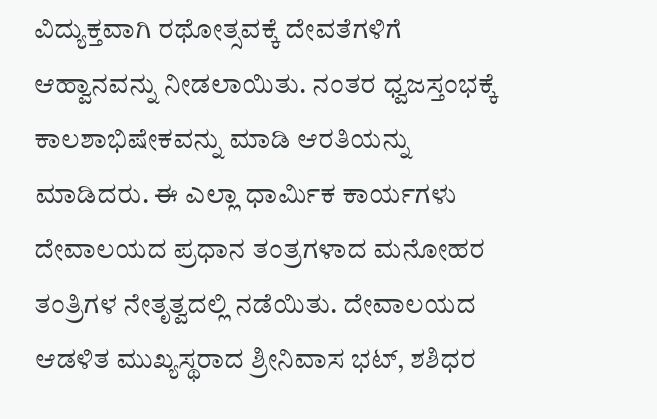ವಿದ್ಯುಕ್ತವಾಗಿ ರಥೋತ್ಸವಕ್ಕೆ ದೇವತೆಗಳಿಗೆ ಆಹ್ವಾನವನ್ನು ನೀಡಲಾಯಿತು. ನಂತರ ಧ್ವಜಸ್ತಂಭಕ್ಕೆ ಕಾಲಶಾಭಿಷೇಕವನ್ನು ಮಾಡಿ ಆರತಿಯನ್ನು ಮಾಡಿದರು. ಈ ಎಲ್ಲಾ ಧಾರ್ಮಿಕ ಕಾರ್ಯಗಳು ದೇವಾಲಯದ ಪ್ರಧಾನ ತಂತ್ರಗಳಾದ ಮನೋಹರ ತಂತ್ರಿಗಳ ನೇತೃತ್ವದಲ್ಲಿ ನಡೆಯಿತು. ದೇವಾಲಯದ ಆಡಳಿತ ಮುಖ್ಯಸ್ಥರಾದ ಶ್ರೀನಿವಾಸ ಭಟ್, ಶಶಿಧರ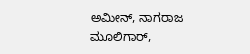ಅಮೀನ್, ನಾಗರಾಜ ಮೂಲಿಗಾರ್,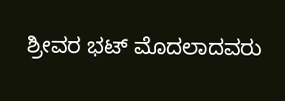ಶ್ರೀವರ ಭಟ್ ಮೊದಲಾದವರು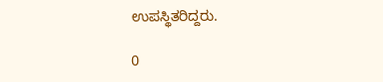ಉಪಸ್ಥಿತರಿದ್ದರು.

0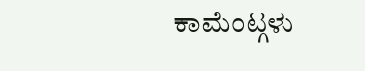ಕಾಮೆಂಟ್ಗಳು